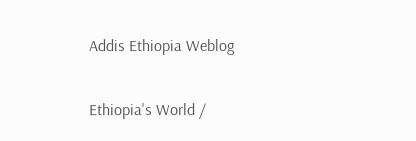Addis Ethiopia Weblog

Ethiopia's World /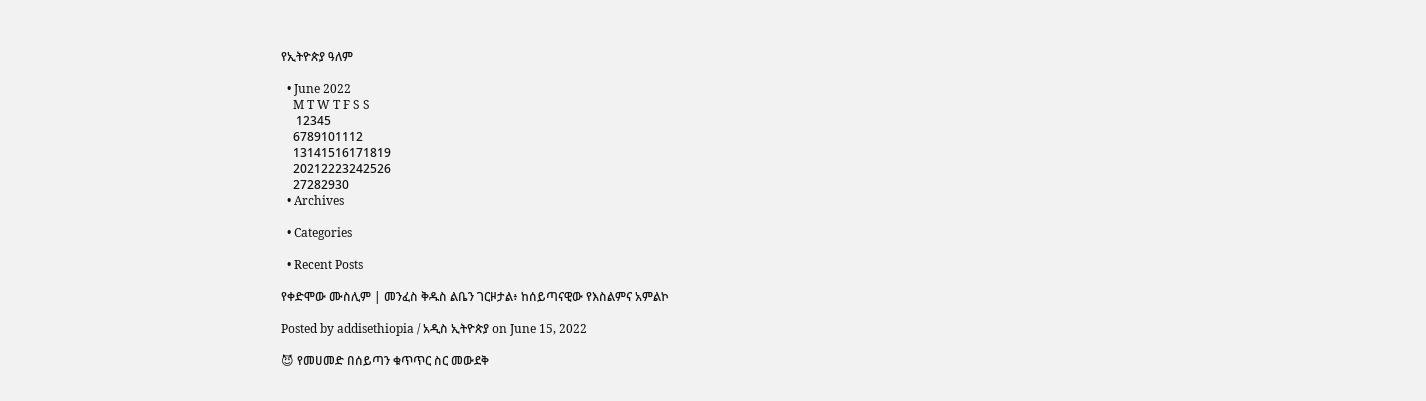የኢትዮጵያ ዓለም

  • June 2022
    M T W T F S S
     12345
    6789101112
    13141516171819
    20212223242526
    27282930
  • Archives

  • Categories

  • Recent Posts

የቀድሞው ሙስሊም | መንፈስ ቅዱስ ልቤን ገርዞታል፥ ከሰይጣናዊው የእስልምና አምልኮ

Posted by addisethiopia / አዲስ ኢትዮጵያ on June 15, 2022

😈 የመሀመድ በሰይጣን ቁጥጥር ስር መውደቅ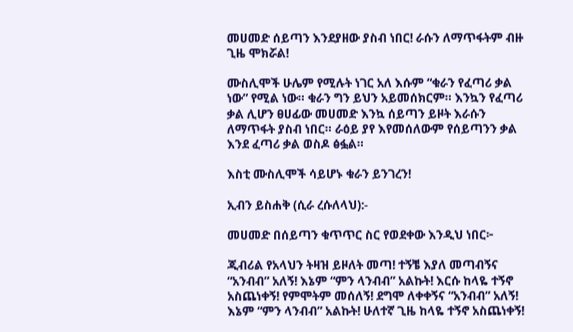መሀመድ ሰይጣን እንደያዘው ያስብ ነበር! ራሱን ለማጥፋትም ብዙ ጊዜ ሞክሯል!

ሙስሊሞች ሁሌም የሚሉት ነገር አለ እሱም “ቁራን የፈጣሪ ቃል ነው” የሚል ነው። ቁራን ግን ይህን አይመሰክርም። እንኳን የፈጣሪ ቃል ሊሆን ፀሀፊው መሀመድ እንኳ ሰይጣን ይዞት እራሱን ለማጥፋት ያስብ ነበር። ራዕይ ያየ እየመሰለውም የሰይጣንን ቃል እንደ ፈጣሪ ቃል ወስዶ ፅፏል።

እስቲ ሙስሊሞች ሳይሆኑ ቁራን ይንገረን!

ኢብን ይስሐቅ (ሲራ ረሱለላህ):-

መሀመድ በሰይጣን ቁጥጥር ስር የወደቀው እንዲህ ነበር፦

ጂብሪል የአላህን ትዛዝ ይዞለት መጣ! ተኝቼ እያለ መጣብኝና “አንብብ” አለኝ! እኔም “ምን ላንብብ” አልኩት! እርሱ ከላዬ ተኝኖ አስጨነቀኝ! የምሞትም መሰለኝ! ደግሞ ለቀቀኝና “አንብብ” አለኝ! እኔም “ምን ላንብብ” አልኩት! ሁለተኛ ጊዜ ከላዬ ተኝኖ አስጨነቀኝ!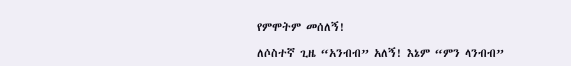የምሞትም መሰለኝ!

ለሶስተኛ ጊዜ “አንብብ” አለኝ! እኔም “ምን ላንብብ”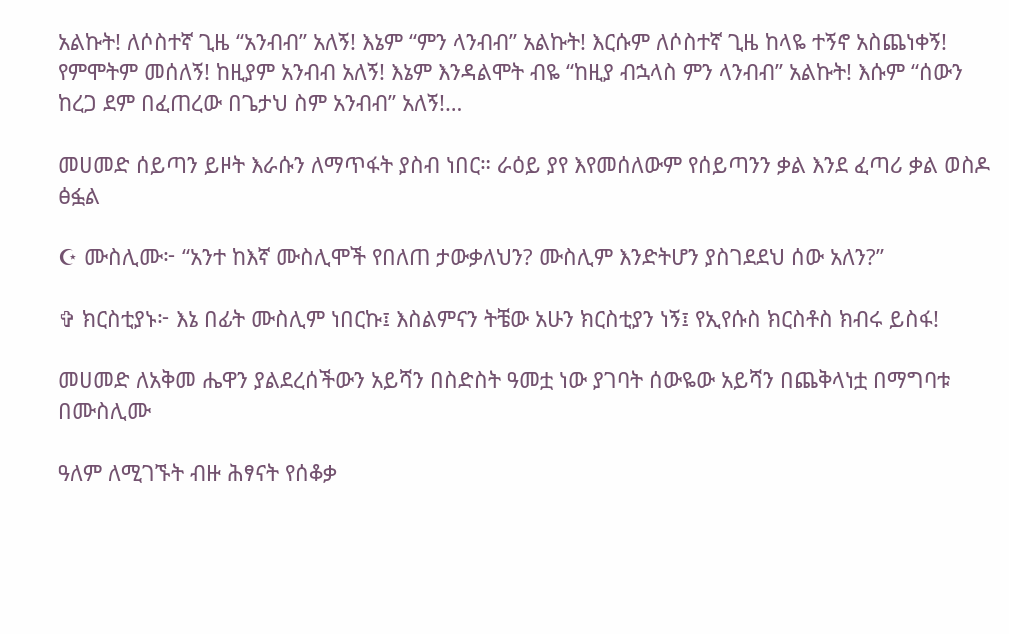አልኩት! ለሶስተኛ ጊዜ “አንብብ” አለኝ! እኔም “ምን ላንብብ” አልኩት! እርሱም ለሶስተኛ ጊዜ ከላዬ ተኝኖ አስጨነቀኝ! የምሞትም መሰለኝ! ከዚያም አንብብ አለኝ! እኔም እንዳልሞት ብዬ “ከዚያ ብኋላስ ምን ላንብብ” አልኩት! እሱም “ሰውን ከረጋ ደም በፈጠረው በጌታህ ስም አንብብ” አለኝ!…

መሀመድ ሰይጣን ይዞት እራሱን ለማጥፋት ያስብ ነበር። ራዕይ ያየ እየመሰለውም የሰይጣንን ቃል እንደ ፈጣሪ ቃል ወስዶ ፅፏል

☪ ሙስሊሙ፦ “አንተ ከእኛ ሙስሊሞች የበለጠ ታውቃለህን? ሙስሊም እንድትሆን ያስገደደህ ሰው አለን?”

✞ ክርስቲያኑ፦ እኔ በፊት ሙስሊም ነበርኩ፤ እስልምናን ትቼው አሁን ክርስቲያን ነኝ፤ የኢየሱስ ክርስቶስ ክብሩ ይስፋ!

መሀመድ ለአቅመ ሔዋን ያልደረሰችውን አይሻን በስድስት ዓመቷ ነው ያገባት ሰውዬው አይሻን በጨቅላነቷ በማግባቱ በሙስሊሙ

ዓለም ለሚገኙት ብዙ ሕፃናት የሰቆቃ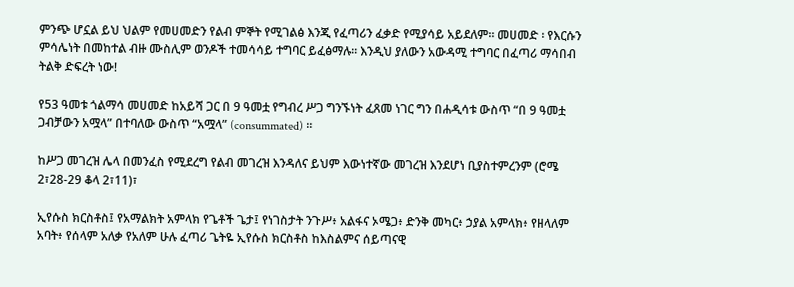ምንጭ ሆኗል ይህ ህልም የመሀመድን የልብ ምኞት የሚገልፅ እንጂ የፈጣሪን ፈቃድ የሚያሳይ አይደለም፡፡ መሀመድ ፡ የእርሱን ምሳሌነት በመከተል ብዙ ሙስሊም ወንዶች ተመሳሳይ ተግባር ይፈፅማሉ፡፡ እንዲህ ያለውን አውዳሚ ተግባር በፈጣሪ ማሳበብ ትልቅ ድፍረት ነው!

የ53 ዓመቱ ጎልማሳ መሀመድ ከአይሻ ጋር በ 9 ዓመቷ የግብረ ሥጋ ግንኙነት ፈጸመ ነገር ግን በሐዲሳቱ ውስጥ “በ 9 ዓመቷ ጋብቻውን አሟላ” በተባለው ውስጥ “አሟላ” (consummated) ።

ከሥጋ መገረዝ ሌላ በመንፈስ የሚደረግ የልብ መገረዝ እንዳለና ይህም እውነተኛው መገረዝ እንደሆነ ቢያስተምረንም (ሮሜ 2፣28-29 ቆላ 2፣11)፣

ኢየሱስ ክርስቶስ፤ የአማልክት አምላክ የጌቶች ጌታ፤ የነገስታት ንጉሥ፥ አልፋና ኦሜጋ፥ ድንቅ መካር፥ ኃያል አምላክ፥ የዘላለም አባት፥ የሰላም አለቃ የአለም ሁሉ ፈጣሪ ጌትዬ ኢየሱስ ክርስቶስ ከእስልምና ሰይጣናዊ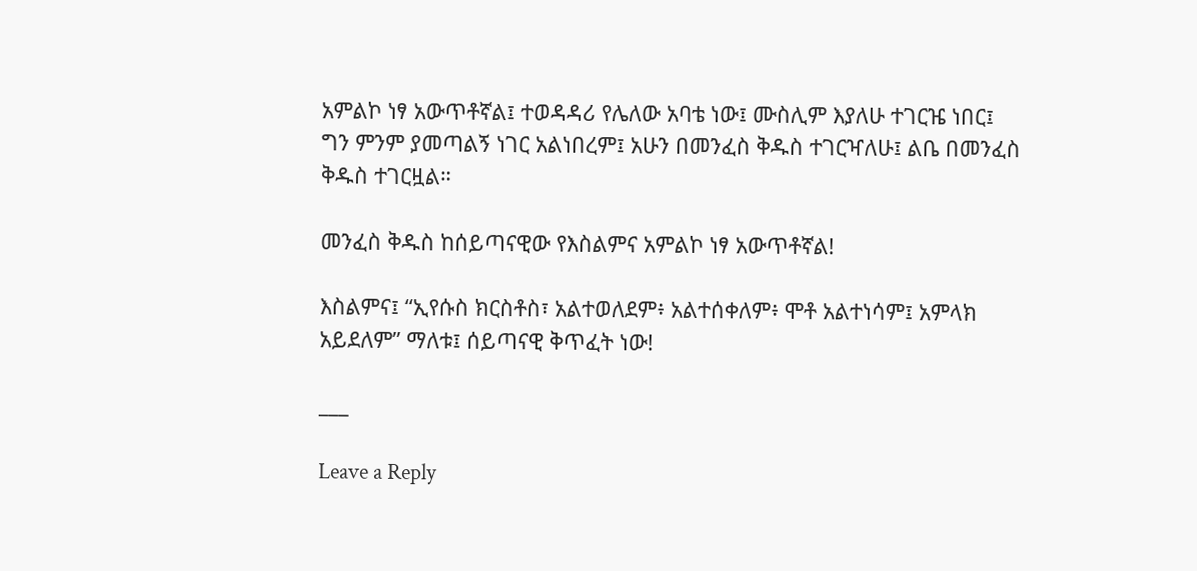አምልኮ ነፃ አውጥቶኛል፤ ተወዳዳሪ የሌለው አባቴ ነው፤ ሙስሊም እያለሁ ተገርዤ ነበር፤ ግን ምንም ያመጣልኝ ነገር አልነበረም፤ አሁን በመንፈስ ቅዱስ ተገርዣለሁ፤ ልቤ በመንፈስ ቅዱስ ተገርዟል።

መንፈስ ቅዱስ ከሰይጣናዊው የእስልምና አምልኮ ነፃ አውጥቶኛል!

እስልምና፤ “ኢየሱስ ክርስቶስ፣ አልተወለደም፥ አልተሰቀለም፥ ሞቶ አልተነሳም፤ አምላክ አይደለም” ማለቱ፤ ሰይጣናዊ ቅጥፈት ነው!

___

Leave a Reply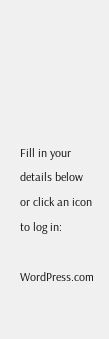Fill in your details below or click an icon to log in:

WordPress.com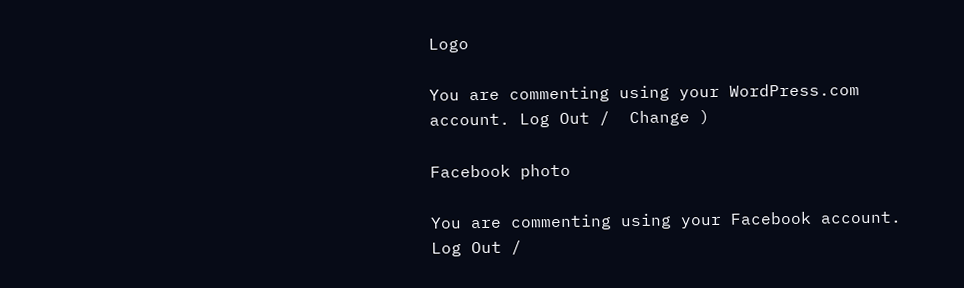Logo

You are commenting using your WordPress.com account. Log Out /  Change )

Facebook photo

You are commenting using your Facebook account. Log Out /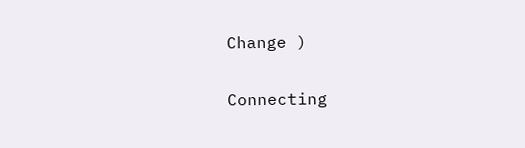Change )

Connecting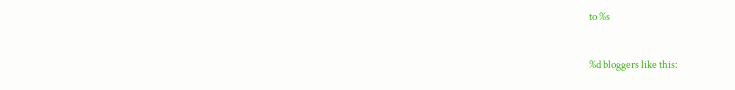to %s


%d bloggers like this: